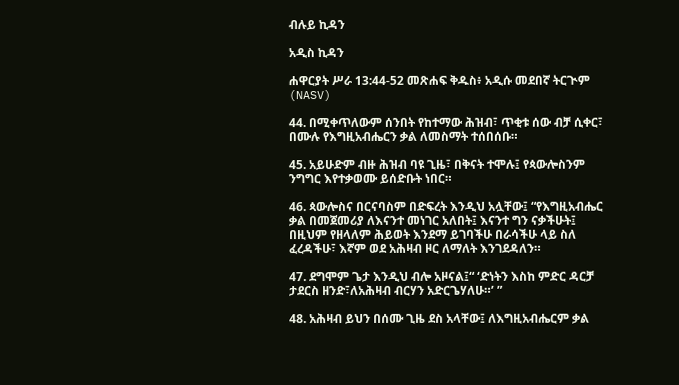ብሉይ ኪዳን

አዲስ ኪዳን

ሐዋርያት ሥራ 13:44-52 መጽሐፍ ቅዱስ፥ አዲሱ መደበኛ ትርጒም (NASV)

44. በሚቀጥለውም ሰንበት የከተማው ሕዝብ፣ ጥቂቱ ሰው ብቻ ሲቀር፣ በሙሉ የእግዚአብሔርን ቃል ለመስማት ተሰበሰቡ።

45. አይሁድም ብዙ ሕዝብ ባዩ ጊዜ፣ በቅናት ተሞሉ፤ የጳውሎስንም ንግግር እየተቃወሙ ይሰድቡት ነበር።

46. ጳውሎስና በርናባስም በድፍረት እንዲህ አሏቸው፤ “የእግዚአብሔር ቃል በመጀመሪያ ለእናንተ መነገር አለበት፤ እናንተ ግን ናቃችሁት፤ በዚህም የዘላለም ሕይወት እንደማ ይገባችሁ በራሳችሁ ላይ ስለ ፈረዳችሁ፣ እኛም ወደ አሕዛብ ዞር ለማለት እንገደዳለን።

47. ደግሞም ጌታ እንዲህ ብሎ አዞናል፤“ ‘ድነትን እስከ ምድር ዳርቻ ታደርስ ዘንድ፣ለአሕዛብ ብርሃን አድርጌሃለሁ።’ ”

48. አሕዛብ ይህን በሰሙ ጊዜ ደስ አላቸው፤ ለእግዚአብሔርም ቃል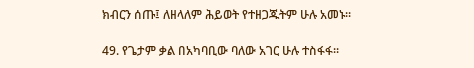ክብርን ሰጡ፤ ለዘላለም ሕይወት የተዘጋጁትም ሁሉ አመኑ።

49. የጌታም ቃል በአካባቢው ባለው አገር ሁሉ ተስፋፋ።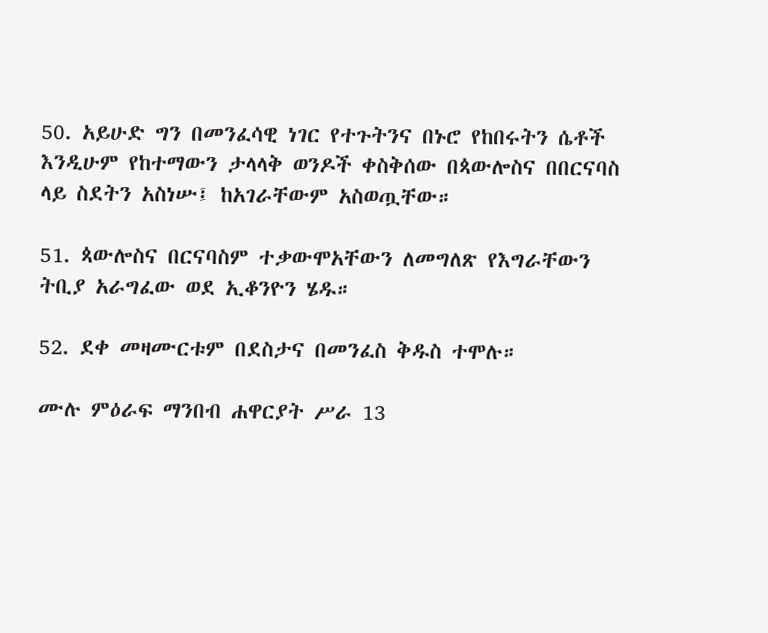50. አይሁድ ግን በመንፈሳዊ ነገር የተጉትንና በኑሮ የከበሩትን ሴቶች እንዲሁም የከተማውን ታላላቅ ወንዶች ቀስቅሰው በጳውሎስና በበርናባስ ላይ ስደትን አስነሡ፤ ከአገራቸውም አስወጧቸው።

51. ጳውሎስና በርናባስም ተቃውሞአቸውን ለመግለጽ የእግራቸውን ትቢያ አራግፈው ወደ ኢቆንዮን ሄዱ።

52. ደቀ መዛሙርቱም በደስታና በመንፈስ ቅዱስ ተሞሉ።

ሙሉ ምዕራፍ ማንበብ ሐዋርያት ሥራ 13